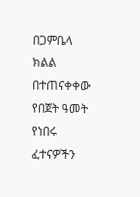በጋምቤላ ክልል በተጠናቀቀው የበጀት ዓመት የነበሩ ፈተናዎችን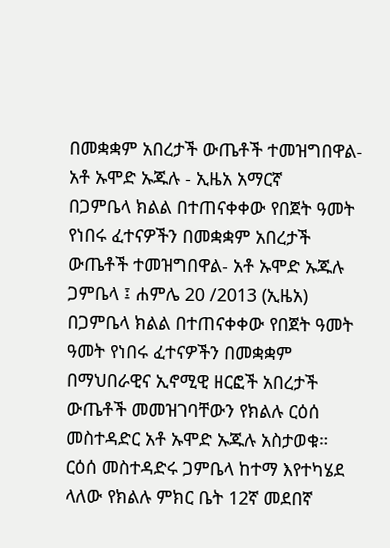በመቋቋም አበረታች ውጤቶች ተመዝግበዋል- አቶ ኡሞድ ኡጁሉ - ኢዜአ አማርኛ
በጋምቤላ ክልል በተጠናቀቀው የበጀት ዓመት የነበሩ ፈተናዎችን በመቋቋም አበረታች ውጤቶች ተመዝግበዋል- አቶ ኡሞድ ኡጁሉ
ጋምቤላ ፤ ሐምሌ 20 /2013 (ኢዜአ) በጋምቤላ ክልል በተጠናቀቀው የበጀት ዓመት ዓመት የነበሩ ፈተናዎችን በመቋቋም በማህበራዊና ኢኖሚዊ ዘርፎች አበረታች ውጤቶች መመዝገባቸውን የክልሉ ርዕሰ መስተዳድር አቶ ኡሞድ ኡጁሉ አስታወቁ።
ርዕሰ መስተዳድሩ ጋምቤላ ከተማ እየተካሄደ ላለው የክልሉ ምክር ቤት 12ኛ መደበኛ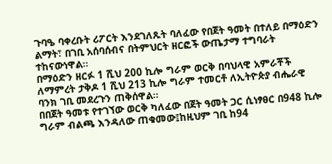ጉባዔ ባቀረቡት ሪፖርት እንደገለጹት ባለፈው የበጀት ዓመት በተለይ በማዕድን ልማት፣ በገቢ አሰባሰብና በትምህርት ዘርፎች ውጤታማ ተግባራት ተከናውነዋል።
በማዕድን ዘርፉ 1 ሺህ 200 ኪሎ ግራም ወርቅ በባህላዊ አምራቾች ለማምረት ታቅዶ 1 ሺህ 213 ኪሎ ግራም ተመርቶ ለኢትዮጵያ ብሔራዊ ባንክ ገቢ መደረጉን ጠቅሰዋል።
በበጀት ዓመቱ የተገኘው ወርቅ ካለፈው በጀት ዓመት ጋር ሲነፃፀር በ948 ኪሎ ግራም ብልጫ እንዳለው ጠቁመው፤ከዚህም ገቢ ከ94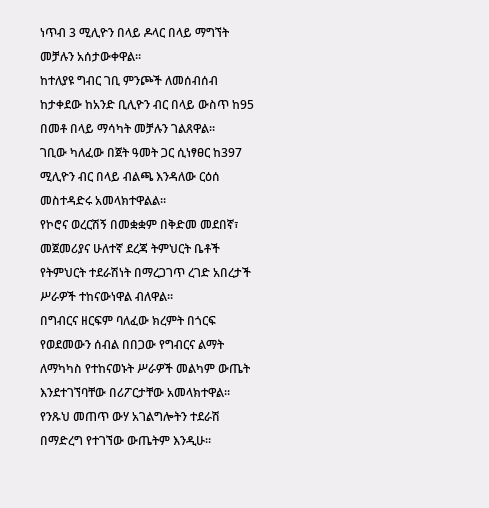ነጥብ 3 ሚሊዮን በላይ ዶላር በላይ ማግኘት መቻሉን አሰታውቀዋል።
ከተለያዩ ግብር ገቢ ምንጮች ለመሰብሰብ ከታቀደው ከአንድ ቢሊዮን ብር በላይ ውስጥ ከ95 በመቶ በላይ ማሳካት መቻሉን ገልጸዋል።
ገቢው ካለፈው በጀት ዓመት ጋር ሲነፃፀር ከ397 ሚሊዮን ብር በላይ ብልጫ እንዳለው ርዕሰ መስተዳድሩ አመላክተዋልል።
የኮሮና ወረርሽኝ በመቋቋም በቅድመ መደበኛ፣ መጀመሪያና ሁለተኛ ደረጃ ትምህርት ቤቶች የትምህርት ተደራሽነት በማረጋገጥ ረገድ አበረታች ሥራዎች ተከናውነዋል ብለዋል።
በግብርና ዘርፍም ባለፈው ክረምት በጎርፍ የወደመውን ሰብል በበጋው የግብርና ልማት ለማካካስ የተከናወኑት ሥራዎች መልካም ውጤት እንደተገኘባቸው በሪፖርታቸው አመላክተዋል።
የንጹህ መጠጥ ውሃ አገልግሎትን ተደራሽ በማድረግ የተገኘው ውጤትም እንዲሁ።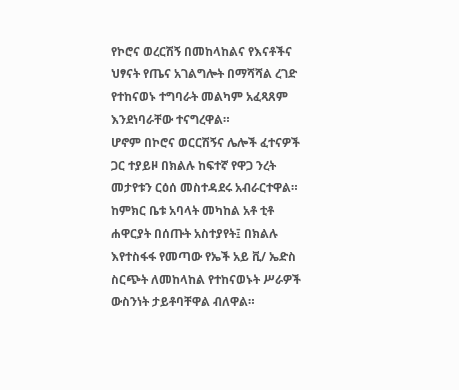የኮሮና ወረርሽኝ በመከላከልና የእናቶችና ህፃናት የጤና አገልግሎት በማሻሻል ረገድ የተከናወኑ ተግባራት መልካም አፈጻጸም እንደነባራቸው ተናግረዋል።
ሆኖም በኮሮና ወርርሽኝና ሌሎች ፈተናዎች ጋር ተያይዞ በክልሉ ከፍተኛ የዋጋ ንረት መታየቱን ርዕሰ መስተዳደሩ አብራርተዋል።
ከምክር ቤቱ አባላት መካከል አቶ ቲቶ ሐዋርያት በሰጡት አስተያየት፤ በክልሉ እየተስፋፋ የመጣው የኤች አይ ቪ/ ኤድስ ስርጭት ለመከላከል የተከናወኑት ሥራዎች ውስንነት ታይቶባቸዋል ብለዋል።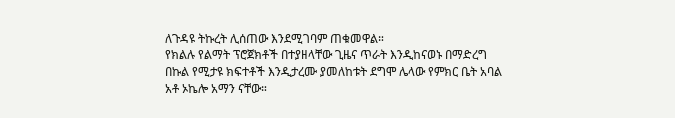ለጉዳዩ ትኩረት ሊሰጠው እንደሚገባም ጠቁመዋል።
የክልሉ የልማት ፕሮጀክቶች በተያዘላቸው ጊዜና ጥራት እንዲከናወኑ በማድረግ በኩል የሚታዩ ክፍተቶች እንዲታረሙ ያመለከቱት ደግሞ ሌላው የምክር ቤት አባል አቶ ኦኬሎ አማን ናቸው።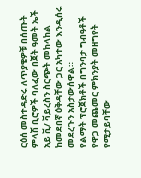ርዕሰ መስተዳድሩ ለጥያቄዎቹ በሰጡት ምላሽ ቢሮዎች ባለፈው በጀት ዓመት ኤች አይ ቪ/ ቫይረስን ስርጭት መከላከል ከመደበኛ ዕቅዳቸው ጋር አካተው እንዲሰሩ መደረጉን አስታውሰዋል።
የልማት ፕሮጀክቶች በግንባታ ግብዓቶች የዋጋ መጨመር ምክንያት መዘግየት የሚታይባቸው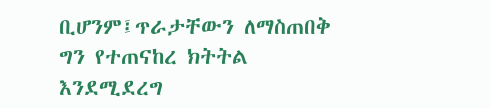ቢሆንም፤ጥራታቸውን ለማስጠበቅ ግን የተጠናከረ ክትትል እንደሚደረግ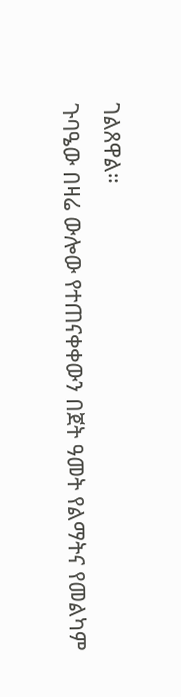ገልጸዋል።
ጉባዔው በዛሬ ውሎው የተጠናቀቀውን በጀት ዓመት የልማትና የመልካም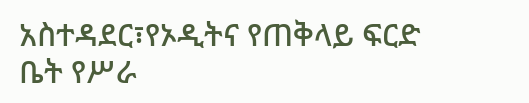አስተዳደር፣የኦዲትና የጠቅላይ ፍርድ ቤት የሥራ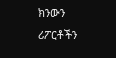ክንውን ሪፖርቶችን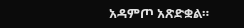አዳምጦ አጽድቋል።